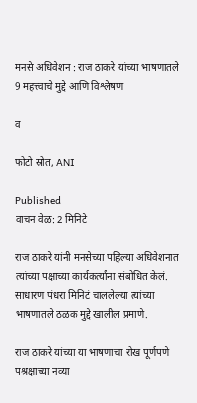मनसे अधिवेशन : राज ठाकरे यांच्या भाषणातले 9 महत्त्वाचे मुद्दे आणि विश्लेषण

व

फोटो स्रोत, ANI

Published
वाचन वेळ: 2 मिनिटे

राज ठाकरे यांनी मनसेच्या पहिल्या अधिवेशनात त्यांच्या पक्षाच्या कार्यकर्त्यांना संबोधित केलं. साधारण पंधरा मिनिटं चाललेल्या त्यांच्या भाषणातले ठळक मुद्दे खालील प्रमाणे.

राज ठाकरे यांच्या या भाषणाचा रोख पूर्णपणे पश्रक्षाच्या नव्या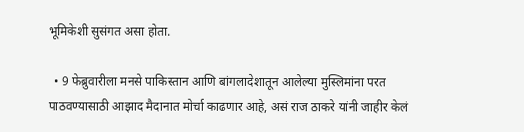भूमिकेशी सुसंगत असा होता.

  • 9 फेब्रुवारीला मनसे पाकिस्तान आणि बांगलादेशातून आलेल्या मुस्लिमांना परत पाठवण्यासाठी आझाद मैदानात मोर्चा काढणार आहे, असं राज ठाकरे यांनी जाहीर केलं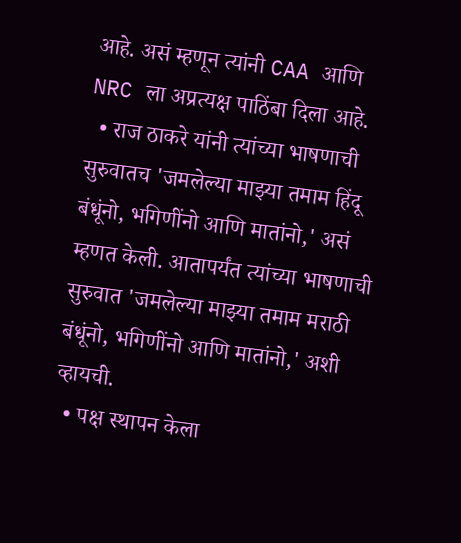आहे. असं म्हणून त्यांनी CAA आणि NRC ला अप्रत्यक्ष पाठिंबा दिला आहे.
  • राज ठाकरे यांनी त्यांच्या भाषणाची सुरुवातच 'जमलेल्या माझ्या तमाम हिंदू बंधूंनो, भगिणींनो आणि मातांनो,' असं म्हणत केली. आतापर्यंत त्यांच्या भाषणाची सुरुवात 'जमलेल्या माझ्या तमाम मराठी बंधूंनो, भगिणींनो आणि मातांनो,' अशी व्हायची.
  • पक्ष स्थापन केला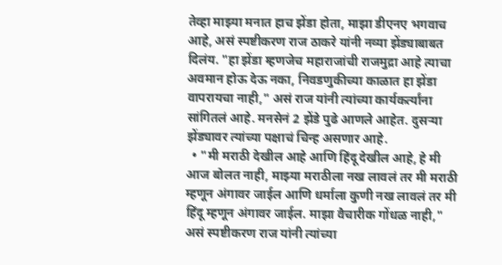तेव्हा माझ्या मनात हाच झेंडा होता, माझा डीएनए भगवाच आहे, असं स्पष्टीकरण राज ठाकरे यांनी नव्या झेंड्याबाबत दिलंय. "हा झेंडा म्हणजेच महाराजांची राजमुद्रा आहे त्याचा अवमान होऊ देऊ नका, निवडणुकीच्या काळात हा झेंडा वापरायचा नाही," असं राज यांनी त्यांच्या कार्यकर्त्यांना सांगितलं आहे. मनसेनं 2 झेंडे पुढे आणले आहेत. दुसऱ्या झेंड्यावर त्यांच्या पक्षाचं चिन्ह असणार आहे.
  • "मी मराठी देखील आहे आणि हिंदू देखील आहे, हे मी आज बोलत नाही, माझ्या मराठीला नख लावलं तर मी मराठी म्हणून अंगावर जाईल आणि धर्माला कुणी नख लावलं तर मी हिंदू म्हणून अंगावर जाईल. माझा वैचारीक गोंधळ नाही," असं स्पष्टीकरण राज यांनी त्यांच्या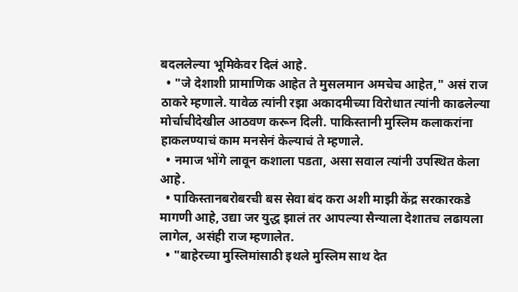बदललेल्या भूमिकेवर दिलं आहे.
  • "जे देशाशी प्रामाणिक आहेत ते मुसलमान अमचेच आहेत," असं राज ठाकरे म्हणाले. यावेळ त्यांनी रझा अकादमीच्या विरोधात त्यांनी काढलेल्या मोर्चाचीदेखील आठवण करून दिली. पाकिस्तानी मुस्लिम कलाकरांना हाकलण्याचं काम मनसेनं केल्याचं ते म्हणाले.
  • नमाज भोंगे लावून कशाला पडता, असा सवाल त्यांनी उपस्थित केला आहे.
  • पाकिस्तानबरोबरची बस सेवा बंद करा अशी माझी केंद्र सरकारकडे मागणी आहे, उद्या जर युद्ध झालं तर आपल्या सैन्याला देशातच लढायला लागेल, असंही राज म्हणालेत.
  • "बाहेरच्या मुस्लिमांसाठी इथले मुस्लिम साथ देत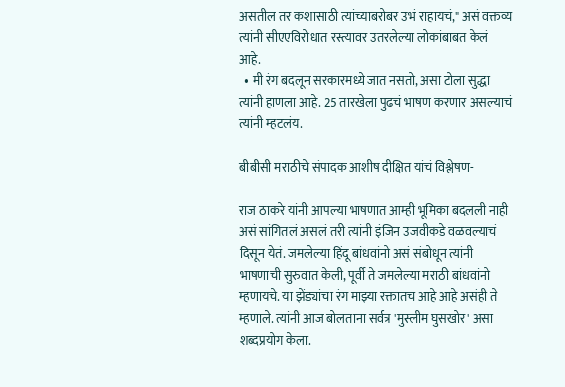असतील तर कशासाठी त्यांच्याबरोबर उभं राहायचं," असं वक्तव्य त्यांनी सीएएविरोधात रस्त्यावर उतरलेल्या लोकांबाबत केलं आहे.
  • मी रंग बदलून सरकारमध्ये जात नसतो, असा टोला सुद्धा त्यांनी हाणला आहे. 25 तारखेला पुढचं भाषण करणार असल्याचं त्यांनी म्हटलंय.

बीबीसी मराठीचे संपादक आशीष दीक्षित यांचं विश्लेषण-

राज ठाकरे यांनी आपल्या भाषणात आम्ही भूमिका बदलली नाही असं सांगितलं असलं तरी त्यांनी इंजिन उजवीकडे वळवल्याचं दिसून येतं. जमलेल्या हिंदू बांधवांनो असं संबोधून त्यांनी भाषणाची सुरुवात केली, पूर्वी ते जमलेल्या मराठी बांधवांनो म्हणायचे. या झेंड्यांचा रंग माझ्या रक्तातच आहे आहे असंही ते म्हणाले. त्यांनी आज बोलताना सर्वत्र 'मुस्लीम घुसखोर' असा शब्दप्रयोग केला.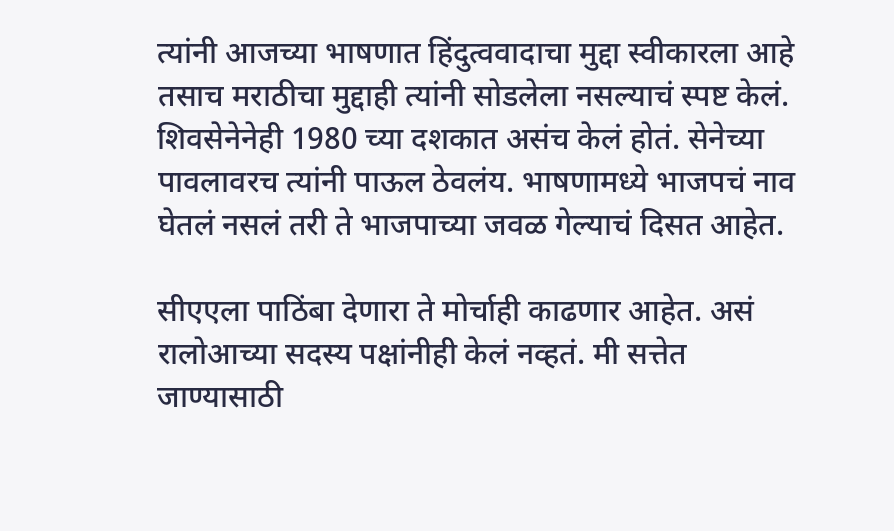त्यांनी आजच्या भाषणात हिंदुत्ववादाचा मुद्दा स्वीकारला आहे तसाच मराठीचा मुद्दाही त्यांनी सोडलेला नसल्याचं स्पष्ट केलं. शिवसेनेनेही 1980 च्या दशकात असंच केलं होतं. सेनेच्या पावलावरच त्यांनी पाऊल ठेवलंय. भाषणामध्ये भाजपचं नाव घेतलं नसलं तरी ते भाजपाच्या जवळ गेल्याचं दिसत आहेत.

सीएएला पाठिंबा देणारा ते मोर्चाही काढणार आहेत. असं रालोआच्या सदस्य पक्षांनीही केलं नव्हतं. मी सत्तेत जाण्यासाठी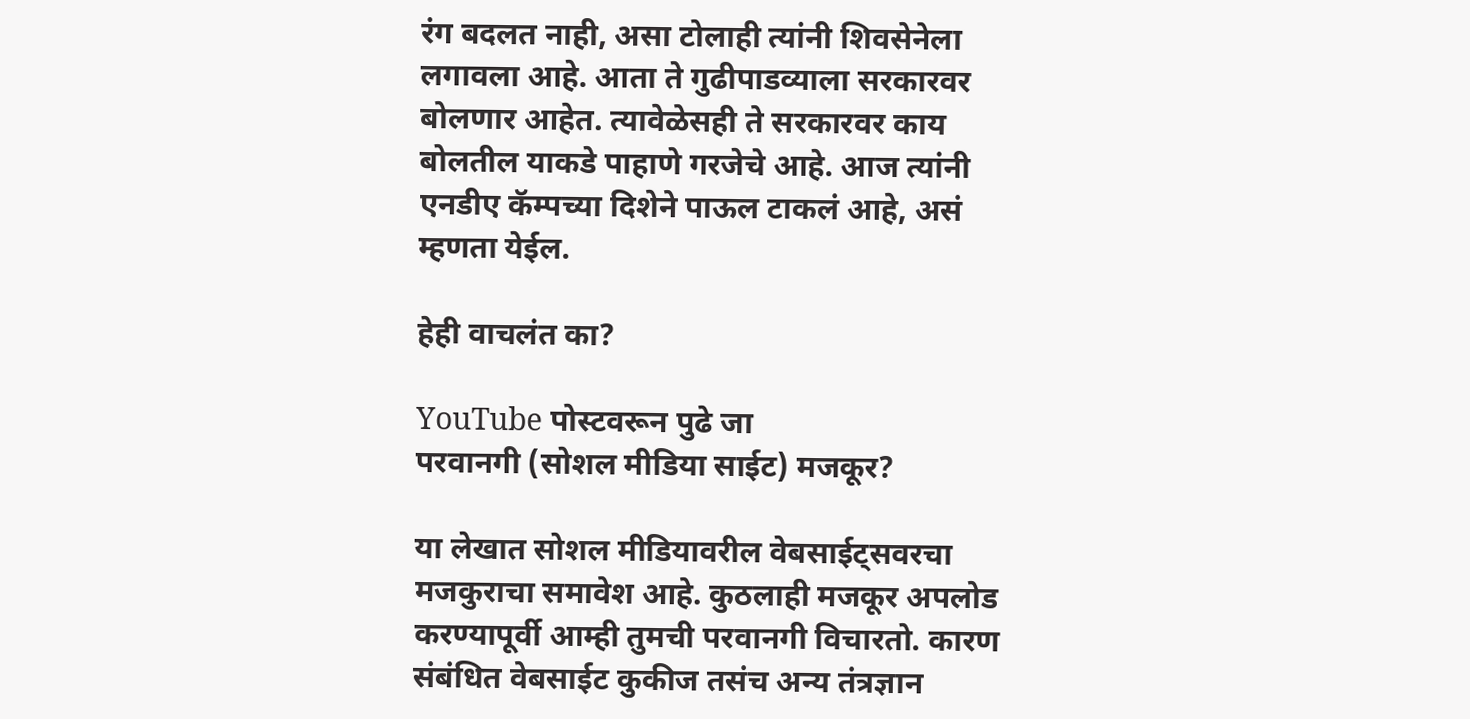रंग बदलत नाही, असा टोलाही त्यांनी शिवसेनेला लगावला आहे. आता ते गुढीपाडव्याला सरकारवर बोलणार आहेत. त्यावेळेसही ते सरकारवर काय बोलतील याकडे पाहाणे गरजेचे आहे. आज त्यांनी एनडीए कॅम्पच्या दिशेने पाऊल टाकलं आहे, असं म्हणता येईल.

हेही वाचलंत का?

YouTube पोस्टवरून पुढे जा
परवानगी (सोशल मीडिया साईट) मजकूर?

या लेखात सोशल मीडियावरील वेबसाईट्सवरचा मजकुराचा समावेश आहे. कुठलाही मजकूर अपलोड करण्यापूर्वी आम्ही तुमची परवानगी विचारतो. कारण संबंधित वेबसाईट कुकीज तसंच अन्य तंत्रज्ञान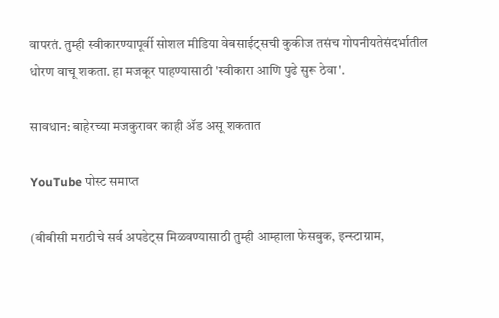वापरतं. तुम्ही स्वीकारण्यापूर्वी सोशल मीडिया वेबसाईट्सची कुकीज तसंच गोपनीयतेसंदर्भातील धोरण वाचू शकता. हा मजकूर पाहण्यासाठी 'स्वीकारा आणि पुढे सुरू ठेवा'.

सावधान: बाहेरच्या मजकुरावर काही ॲड असू शकतात

YouTube पोस्ट समाप्त

(बीबीसी मराठीचे सर्व अपडेट्स मिळवण्यासाठी तुम्ही आम्हाला फेसबुक, इन्स्टाग्राम,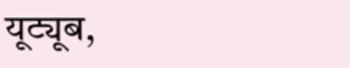यूट्यूब,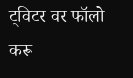ट्विटर वर फॉलो करू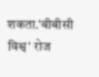शकता.'बीबीसी विश्व' रोज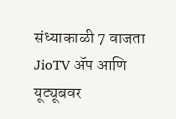संध्याकाळी 7 वाजता JioTV ॲप आणि यूट्यूबवर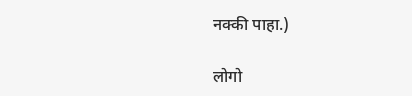नक्की पाहा.)

लोगो